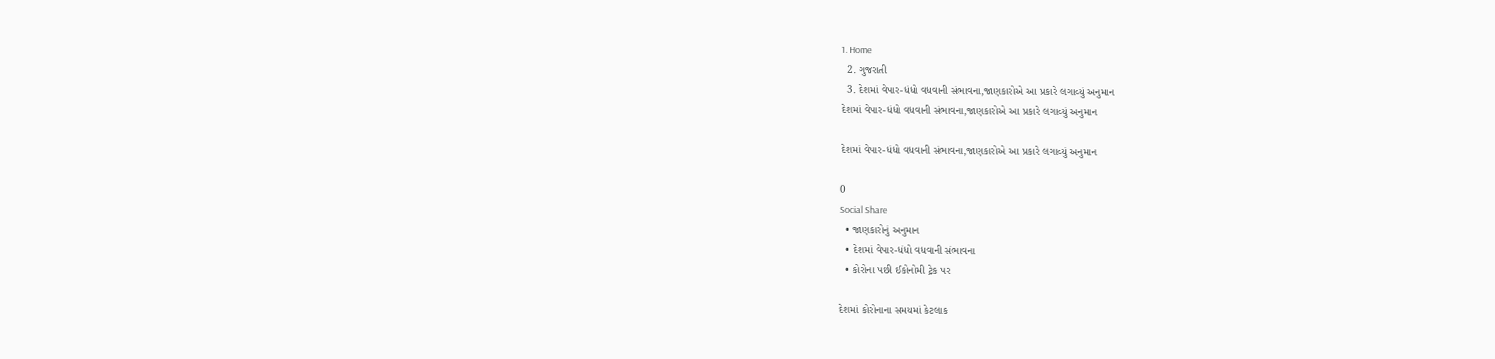1. Home
  2. ગુજરાતી
  3. દેશમાં વેપાર-ધંધો વધવાની સંભાવના,જાણકારોએ આ પ્રકારે લગાવ્યું અનુમાન
દેશમાં વેપાર-ધંધો વધવાની સંભાવના,જાણકારોએ આ પ્રકારે લગાવ્યું અનુમાન

દેશમાં વેપાર-ધંધો વધવાની સંભાવના,જાણકારોએ આ પ્રકારે લગાવ્યું અનુમાન

0
Social Share
  • જાણકારોનું અનુમાન
  • દેશમાં વેપાર-ધંધો વધવાની સંભાવના
  • કોરોના પછી ઈકોનોમી ટ્રેક પર

દેશમાં કોરોનાના સમયમાં કેટલાક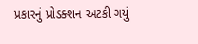પ્રકારનું પ્રોડક્શન અટકી ગયું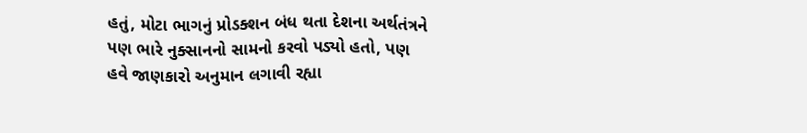હતું, મોટા ભાગનું પ્રોડક્શન બંધ થતા દેશના અર્થતંત્રને પણ ભારે નુક્સાનનો સામનો કરવો પડ્યો હતો, પણ હવે જાણકારો અનુમાન લગાવી રહ્યા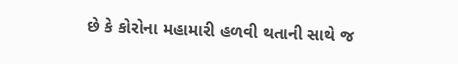છે કે કોરોના મહામારી હળવી થતાની સાથે જ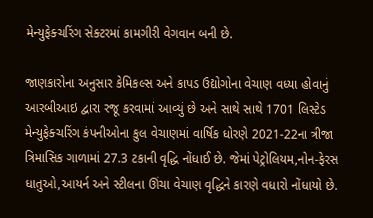મેન્યુફેક્ચરિંગ સેક્ટરમાં કામગીરી વેગવાન બની છે.

જાણકારોના અનુસાર કેમિકલ્સ અને કાપડ ઉદ્યોગોના વેચાણ વધ્યા હોવાનું આરબીઆઇ દ્વારા રજૂ કરવામાં આવ્યું છે અને સાથે સાથે 1701 લિસ્ટેડ મેન્યુફેક્ચરિંગ કંપનીઓના કુલ વેચાણમાં વાર્ષિક ધોરણે 2021-22ના ત્રીજા ત્રિમાસિક ગાળામાં 27.3 ટકાની વૃદ્ધિ નોંધાઈ છે. જેમાં પેટ્રોલિયમ,નોન-ફેરસ ધાતુઓ,આયર્ન અને સ્ટીલના ઊંચા વેચાણ વૃદ્ધિને કારણે વધારો નોંધાયો છે.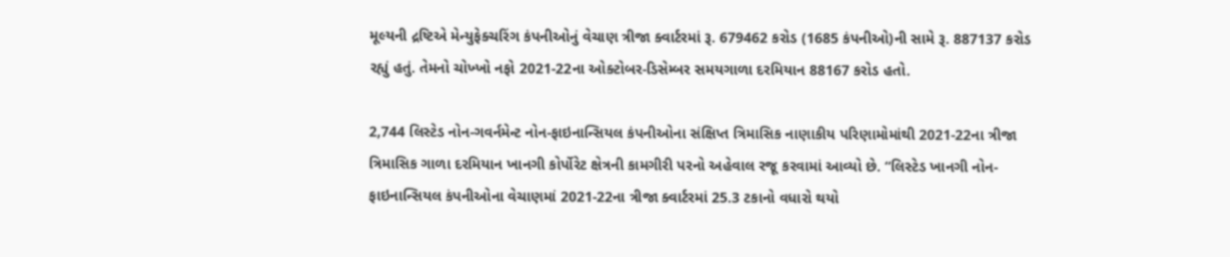મૂલ્યની દ્રષ્ટિએ મેન્યુફેક્ચરિંગ કંપનીઓનું વેચાણ ત્રીજા ક્વાર્ટરમાં રૂ. 679462 કરોડ (1685 કંપનીઓ)ની સામે રૂ. 887137 કરોડ રહ્યું હતું. તેમનો ચોખ્ખો નફો 2021-22ના ઓક્ટોબર-ડિસેમ્બર સમયગાળા દરમિયાન 88167 કરોડ હતો.

2,744 લિસ્ટેડ નોન-ગવર્નમેન્ટ નોન-ફાઇનાન્સિયલ કંપનીઓના સંક્ષિપ્ત ત્રિમાસિક નાણાકીય પરિણામોમાંથી 2021-22ના ત્રીજા ત્રિમાસિક ગાળા દરમિયાન ખાનગી કોર્પોરેટ ક્ષેત્રની કામગીરી પરનો અહેવાલ રજૂ કરવામાં આવ્યો છે. “લિસ્ટેડ ખાનગી નોન-ફાઇનાન્સિયલ કંપનીઓના વેચાણમાં 2021-22ના ત્રીજા ક્વાર્ટરમાં 25.3 ટકાનો વધારો થયો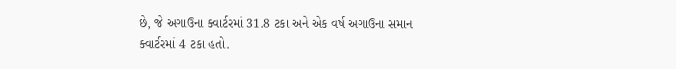છે, જે અગાઉના ક્વાર્ટરમાં 31.8 ટકા અને એક વર્ષ અગાઉના સમાન ક્વાર્ટરમાં 4 ટકા હતો.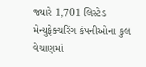જ્યારે 1,701 લિસ્ટેડ મેન્યુફેક્ચરિંગ કંપનીઓના કુલ વેચાણમાં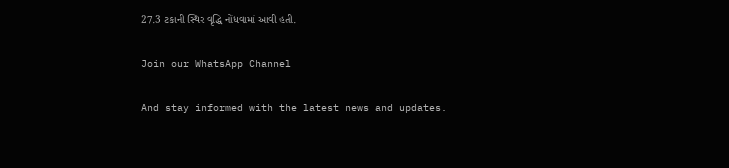27.3 ટકાની સ્થિર વૃદ્ધિ નોંધવામાં આવી હતી.

Join our WhatsApp Channel

And stay informed with the latest news and updates.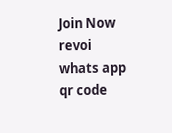Join Now
revoi whats app qr code